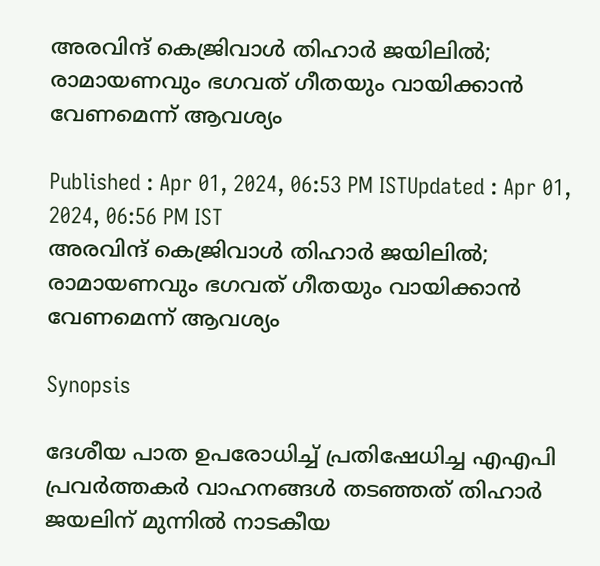അരവിന്ദ് കെജ്രിവാൾ തിഹാര്‍ ജയിലിൽ; രാമായണവും ഭഗവത് ഗീതയും വായിക്കാൻ വേണമെന്ന് ആവശ്യം

Published : Apr 01, 2024, 06:53 PM ISTUpdated : Apr 01, 2024, 06:56 PM IST
അരവിന്ദ് കെജ്രിവാൾ തിഹാര്‍ ജയിലിൽ; രാമായണവും ഭഗവത് ഗീതയും വായിക്കാൻ വേണമെന്ന് ആവശ്യം

Synopsis

ദേശീയ പാത ഉപരോധിച്ച് പ്രതിഷേധിച്ച എഎപി പ്രവർത്തകർ വാഹനങ്ങള്‍ തടഞ്ഞത് തിഹാർ ജയലിന് മുന്നില്‍ നാടകീയ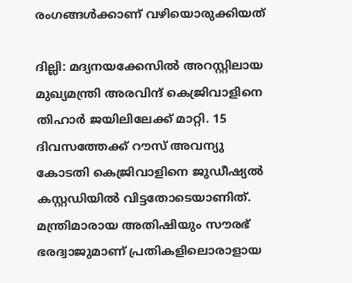രംഗങ്ങള്‍ക്കാണ് വഴിയൊരുക്കിയത്

ദില്ലി: മദ്യനയക്കേസില്‍ അറസ്റ്റിലായ മുഖ്യമന്ത്രി അരവിന്ദ് കെജ്രിവാളിനെ തിഹാർ ജയിലിലേക്ക് മാറ്റി. 15 ദിവസത്തേക്ക് റൗസ് അവന്യു കോടതി കെജ്രിവാളിനെ ജുഡീഷ്യല്‍ കസ്റ്റഡിയില്‍ വിട്ടതോടെയാണിത്. മന്ത്രിമാരായ അതിഷിയും സൗരഭ് ഭരദ്വാജുമാണ് പ്രതികളിലൊരാളായ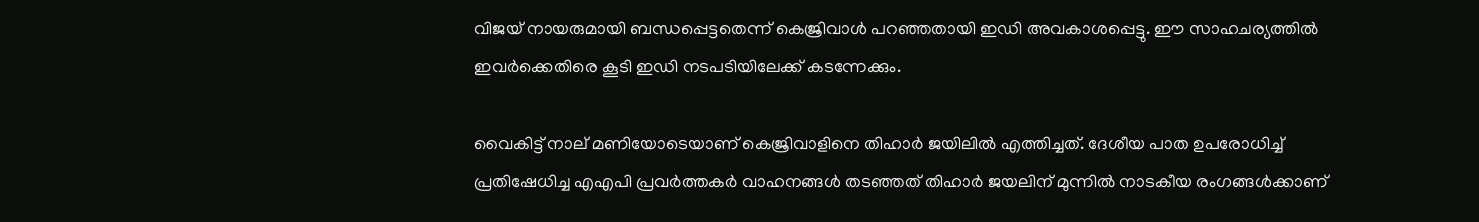വിജയ് നായരുമായി ബന്ധപ്പെട്ടതെന്ന് കെജ്രിവാള്‍ പറഞ്ഞതായി ഇഡി അവകാശപ്പെട്ടു. ഈ സാഹചര്യത്തിൽ ഇവര്‍ക്കെതിരെ കൂടി ഇഡി നടപടിയിലേക്ക് കടന്നേക്കും.

വൈകിട്ട് നാല് മണിയോടെയാണ് കെജ്രിവാളിനെ തിഹാർ ജയിലില്‍ എത്തിച്ചത്. ദേശീയ പാത ഉപരോധിച്ച് പ്രതിഷേധിച്ച എഎപി പ്രവർത്തകർ വാഹനങ്ങള്‍ തടഞ്ഞത് തിഹാർ ജയലിന് മുന്നില്‍ നാടകീയ രംഗങ്ങള്‍ക്കാണ്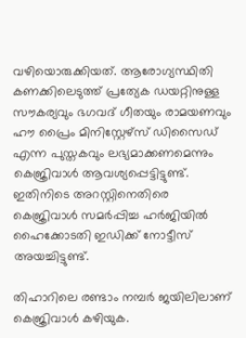വഴിയൊരുക്കിയത്. ആരോഗ്യസ്ഥിതി കണക്കിലെടുത്ത് പ്രത്യേക ഡയറ്റിനുള്ള സൗകര്യവും ഭഗവദ് ഗീതയും രാമയണവും ഹൗ പ്രൈം മിനിസ്റ്റേഴ്സ് ഡിസൈഡ് എന്ന പുസ്തകവും ലഭ്യമാക്കണമെന്നും കെജ്രിവാള്‍ ആവശ്യപ്പെട്ടിട്ടുണ്ട്. ഇതിനിടെ അറസ്റ്റിനെതിരെ കെജ്രിവാള്‍ സമർപ്പിച്ച ഹർജിയില്‍ ഹൈക്കോടതി ഇഡിക്ക് നോട്ടീസ് അയച്ചിട്ടുണ്ട്.

തിഹാറിലെ രണ്ടാം നമ്പർ ജയിലിലാണ് കെജ്രിവാള്‍ കഴിയുക.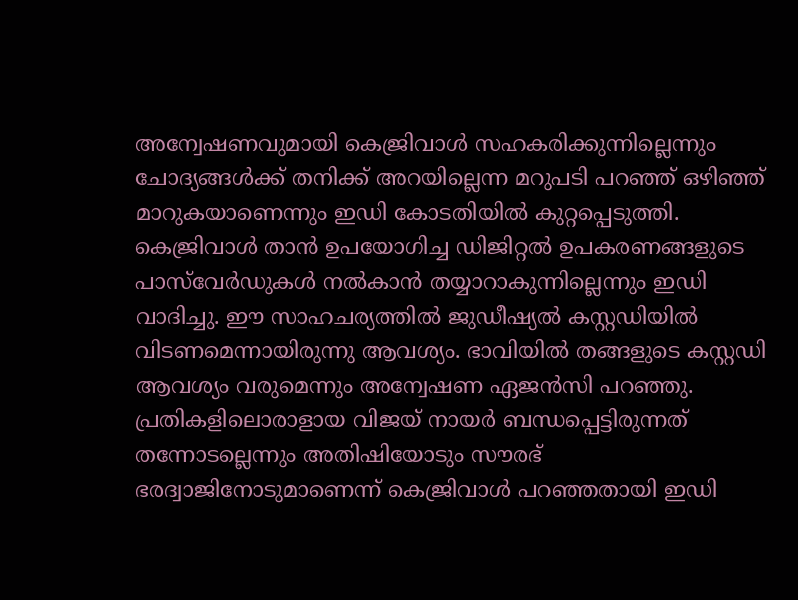അന്വേഷണവുമായി കെജ്രിവാള്‍ സഹകരിക്കുന്നില്ലെന്നും ചോദ്യങ്ങള്‍ക്ക് തനിക്ക് അറയില്ലെന്ന മറുപടി പറഞ്ഞ് ഒഴിഞ്ഞ് മാറുകയാണെന്നും ഇഡി കോടതിയില്‍ കുറ്റപ്പെടുത്തി. കെജ്രിവാള്‍ താൻ ഉപയോഗിച്ച ഡിജിറ്റല്‍ ഉപകരണങ്ങളുടെ പാസ്‍വേര്‍ഡുകള്‍ നല്‍കാൻ തയ്യാറാകുന്നില്ലെന്നും ഇഡി വാദിച്ചു. ഈ സാഹചര്യത്തില്‍ ജുഡീഷ്യല്‍ കസ്റ്റഡിയില്‍ വിടണമെന്നായിരുന്നു ആവശ്യം. ഭാവിയില്‍ തങ്ങളുടെ കസ്റ്റഡി ആവശ്യം വരുമെന്നും അന്വേഷണ ഏജന്‍സി പറഞ്ഞു. പ്രതികളിലൊരാളായ വിജയ് നായർ ബന്ധപ്പെട്ടിരുന്നത് തന്നോടല്ലെന്നും അതിഷിയോടും സൗരഭ് ഭരദ്വാജിനോടുമാണെന്ന് കെജ്രിവാള്‍ പറഞ്ഞതായി ഇഡി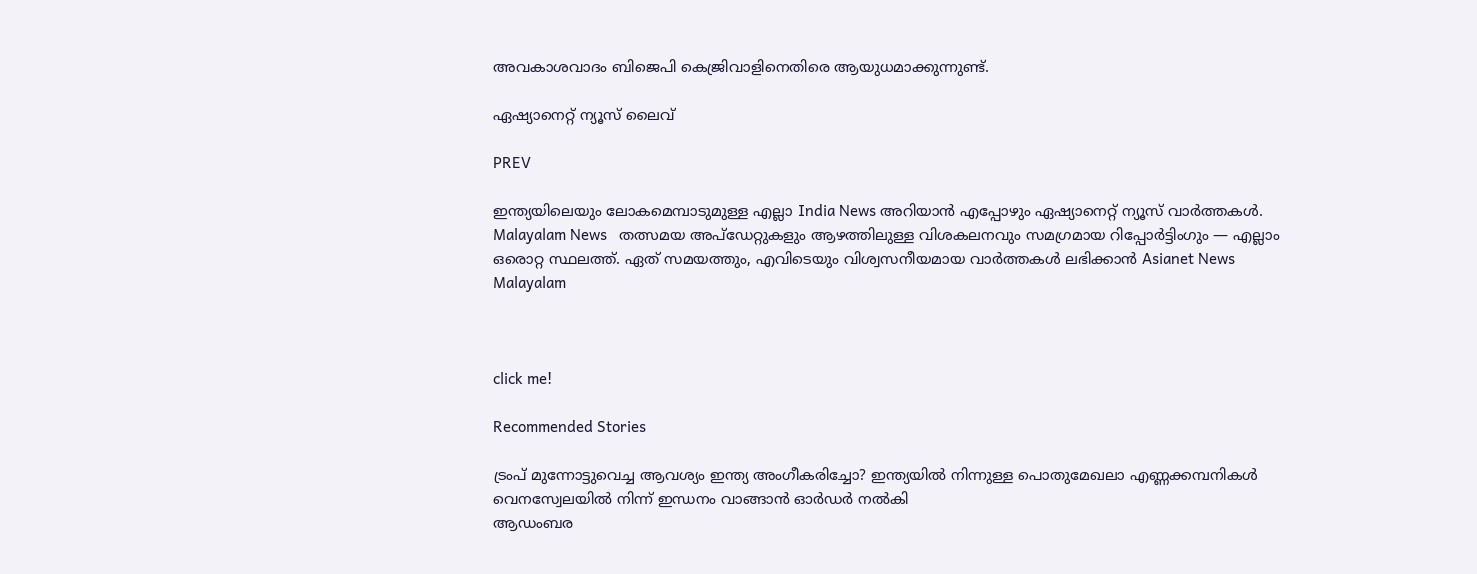അവകാശവാദം ബിജെപി കെജ്രിവാളിനെതിരെ ആയുധമാക്കുന്നുണ്ട്.

ഏഷ്യാനെറ്റ് ന്യൂസ് ലൈവ്

PREV

ഇന്ത്യയിലെയും ലോകമെമ്പാടുമുള്ള എല്ലാ India News അറിയാൻ എപ്പോഴും ഏഷ്യാനെറ്റ് ന്യൂസ് വാർത്തകൾ. Malayalam News   തത്സമയ അപ്‌ഡേറ്റുകളും ആഴത്തിലുള്ള വിശകലനവും സമഗ്രമായ റിപ്പോർട്ടിംഗും — എല്ലാം ഒരൊറ്റ സ്ഥലത്ത്. ഏത് സമയത്തും, എവിടെയും വിശ്വസനീയമായ വാർത്തകൾ ലഭിക്കാൻ Asianet News Malayalam



click me!

Recommended Stories

ട്രംപ് മുന്നോട്ടുവെച്ച ആവശ്യം ഇന്ത്യ അംഗീകരിച്ചോ? ഇന്ത്യയിൽ നിന്നുള്ള പൊതുമേഖലാ എണ്ണക്കമ്പനികൾ വെനസ്വേലയിൽ നിന്ന് ഇന്ധനം വാങ്ങാൻ ഓർഡർ നൽകി
ആഡംബര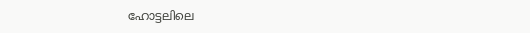ഹോട്ടലിലെ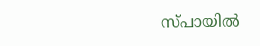സ്പായിൽ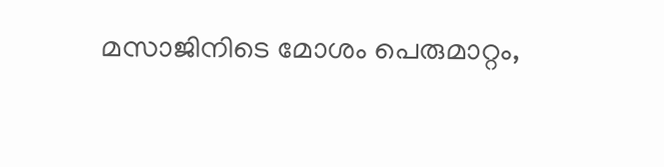മസാജിനിടെ മോശം പെരുമാറ്റം,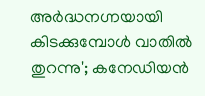അര്‍ദ്ധനഗ്നയായി കിടക്കുമ്പോള്‍ വാതില്‍ തുറന്നു'; കനേഡിയന്‍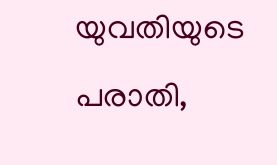യുവതിയുടെ പരാതി,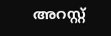അറസ്റ്റ്